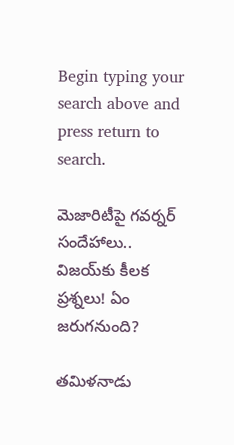Begin typing your search above and press return to search.

మెజారిటీపై గవర్నర్ సందేహాలు.. విజయ్‌కు కీలక ప్రశ్నలు! ఏం జరుగనుంది?

తమిళనాడు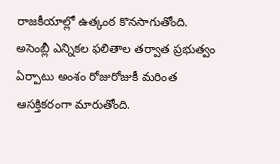రాజకీయాల్లో ఉత్కంఠ కొనసాగుతోంది. అసెంబ్లీ ఎన్నికల ఫలితాల తర్వాత ప్రభుత్వం ఏర్పాటు అంశం రోజురోజుకీ మరింత ఆసక్తికరంగా మారుతోంది.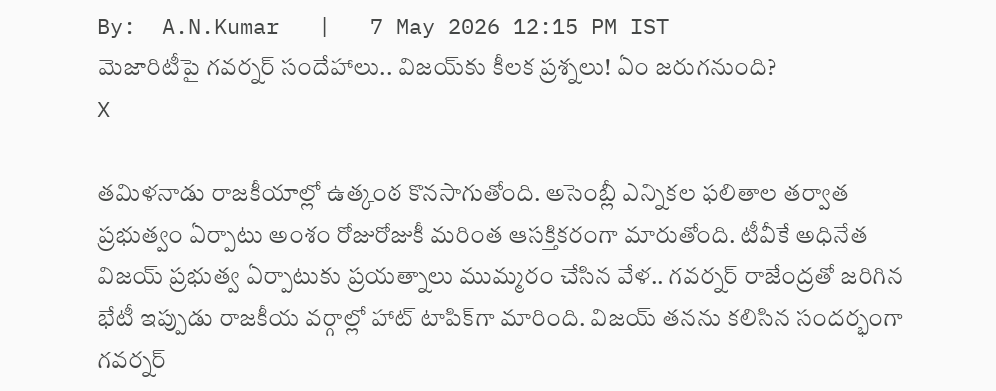By:  A.N.Kumar   |   7 May 2026 12:15 PM IST
మెజారిటీపై గవర్నర్ సందేహాలు.. విజయ్‌కు కీలక ప్రశ్నలు! ఏం జరుగనుంది?
X

తమిళనాడు రాజకీయాల్లో ఉత్కంఠ కొనసాగుతోంది. అసెంబ్లీ ఎన్నికల ఫలితాల తర్వాత ప్రభుత్వం ఏర్పాటు అంశం రోజురోజుకీ మరింత ఆసక్తికరంగా మారుతోంది. టీవీకే అధినేత విజయ్ ప్రభుత్వ ఏర్పాటుకు ప్రయత్నాలు ముమ్మరం చేసిన వేళ.. గవర్నర్ రాజేంద్రతో జరిగిన భేటీ ఇప్పుడు రాజకీయ వర్గాల్లో హాట్ టాపిక్‌గా మారింది. విజయ్ తనను కలిసిన సందర్భంగా గవర్నర్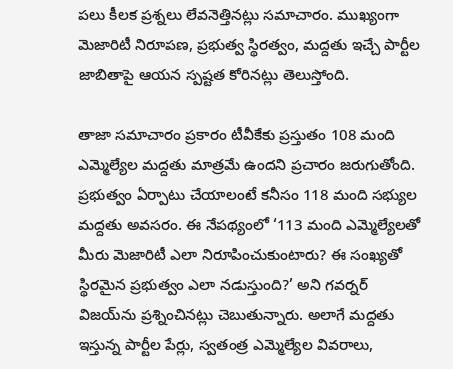పలు కీలక ప్రశ్నలు లేవనెత్తినట్లు సమాచారం. ముఖ్యంగా మెజారిటీ నిరూపణ, ప్రభుత్వ స్థిరత్వం, మద్దతు ఇచ్చే పార్టీల జాబితాపై ఆయన స్పష్టత కోరినట్లు తెలుస్తోంది.

తాజా సమాచారం ప్రకారం టీవీకేకు ప్రస్తుతం 108 మంది ఎమ్మెల్యేల మద్దతు మాత్రమే ఉందని ప్రచారం జరుగుతోంది. ప్రభుత్వం ఏర్పాటు చేయాలంటే కనీసం 118 మంది సభ్యుల మద్దతు అవసరం. ఈ నేపథ్యంలో ‘113 మంది ఎమ్మెల్యేలతో మీరు మెజారిటీ ఎలా నిరూపించుకుంటారు? ఈ సంఖ్యతో స్థిరమైన ప్రభుత్వం ఎలా నడుస్తుంది?’ అని గవర్నర్ విజయ్‌ను ప్రశ్నించినట్లు చెబుతున్నారు. అలాగే మద్దతు ఇస్తున్న పార్టీల పేర్లు, స్వతంత్ర ఎమ్మెల్యేల వివరాలు,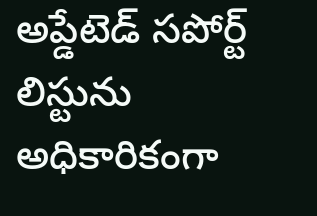అప్డేటెడ్ సపోర్ట్ లిస్టును అధికారికంగా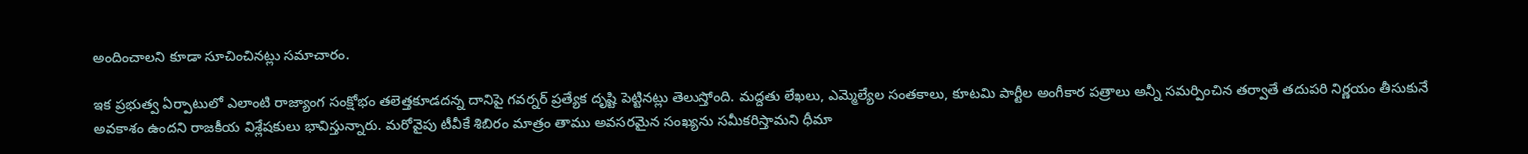అందించాలని కూడా సూచించినట్లు సమాచారం.

ఇక ప్రభుత్వ ఏర్పాటులో ఎలాంటి రాజ్యాంగ సంక్షోభం తలెత్తకూడదన్న దానిపై గవర్నర్ ప్రత్యేక దృష్టి పెట్టినట్లు తెలుస్తోంది. మద్దతు లేఖలు, ఎమ్మెల్యేల సంతకాలు, కూటమి పార్టీల అంగీకార పత్రాలు అన్నీ సమర్పించిన తర్వాతే తదుపరి నిర్ణయం తీసుకునే అవకాశం ఉందని రాజకీయ విశ్లేషకులు భావిస్తున్నారు. మరోవైపు టీవీకే శిబిరం మాత్రం తాము అవసరమైన సంఖ్యను సమీకరిస్తామని ధీమా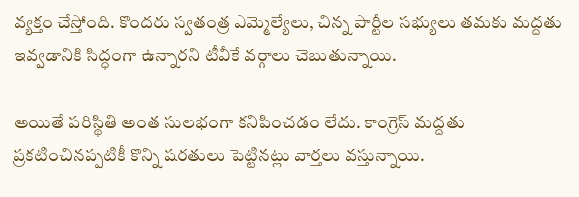వ్యక్తం చేస్తోంది. కొందరు స్వతంత్ర ఎమ్మెల్యేలు, చిన్న పార్టీల సభ్యులు తమకు మద్దతు ఇవ్వడానికి సిద్ధంగా ఉన్నారని టీవీకే వర్గాలు చెబుతున్నాయి.

అయితే పరిస్థితి అంత సులభంగా కనిపించడం లేదు. కాంగ్రెస్ మద్దతు ప్రకటించినప్పటికీ కొన్ని షరతులు పెట్టినట్లు వార్తలు వస్తున్నాయి.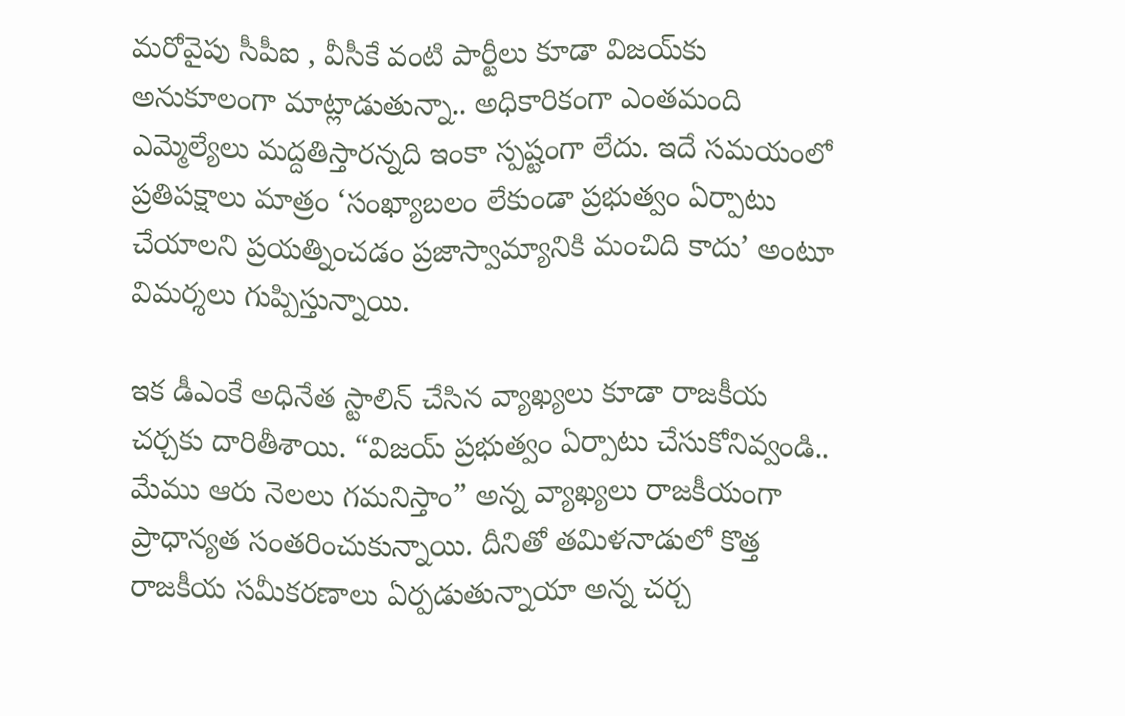మరోవైపు సీపీఐ , వీసీకే వంటి పార్టీలు కూడా విజయ్‌కు అనుకూలంగా మాట్లాడుతున్నా.. అధికారికంగా ఎంతమంది ఎమ్మెల్యేలు మద్దతిస్తారన్నది ఇంకా స్పష్టంగా లేదు. ఇదే సమయంలో ప్రతిపక్షాలు మాత్రం ‘సంఖ్యాబలం లేకుండా ప్రభుత్వం ఏర్పాటు చేయాలని ప్రయత్నించడం ప్రజాస్వామ్యానికి మంచిది కాదు’ అంటూ విమర్శలు గుప్పిస్తున్నాయి.

ఇక డీఎంకే అధినేత స్టాలిన్ చేసిన వ్యాఖ్యలు కూడా రాజకీయ చర్చకు దారితీశాయి. “విజయ్ ప్రభుత్వం ఏర్పాటు చేసుకోనివ్వండి.. మేము ఆరు నెలలు గమనిస్తాం” అన్న వ్యాఖ్యలు రాజకీయంగా ప్రాధాన్యత సంతరించుకున్నాయి. దీనితో తమిళనాడులో కొత్త రాజకీయ సమీకరణాలు ఏర్పడుతున్నాయా అన్న చర్చ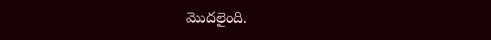మొదలైంది.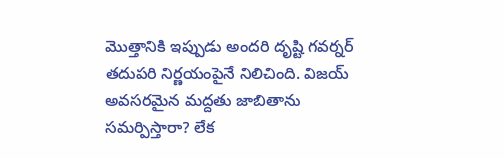మొత్తానికి ఇప్పుడు అందరి దృష్టి గవర్నర్ తదుపరి నిర్ణయంపైనే నిలిచింది. విజయ్ అవసరమైన మద్దతు జాబితాను సమర్పిస్తారా? లేక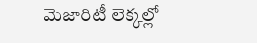మెజారిటీ లెక్కల్లో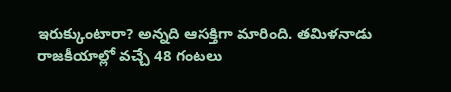ఇరుక్కుంటారా? అన్నది ఆసక్తిగా మారింది. తమిళనాడు రాజకీయాల్లో వచ్చే 48 గంటలు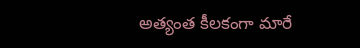అత్యంత కీలకంగా మారే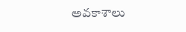అవకాశాలు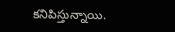కనిపిస్తున్నాయి.